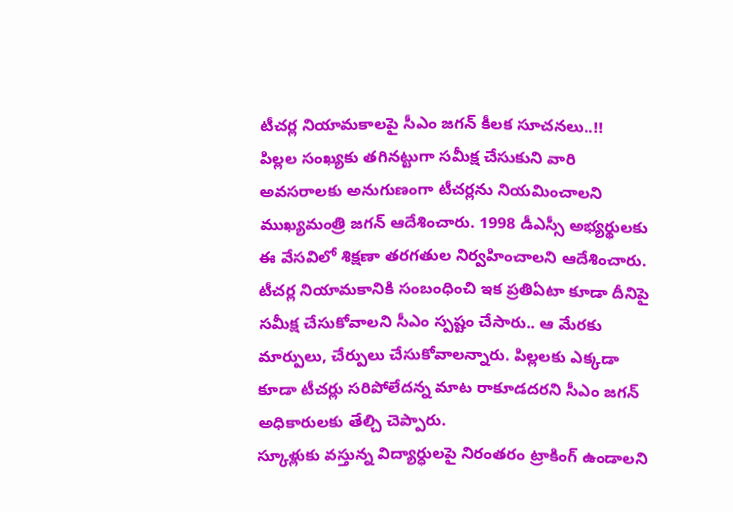టీచర్ల నియామకాలపై సీఎం జగన్ కీలక సూచనలు..!!
పిల్లల సంఖ్యకు తగినట్టుగా సమీక్ష చేసుకుని వారి అవసరాలకు అనుగుణంగా టీచర్లను నియమించాలని ముఖ్యమంత్రి జగన్ ఆదేశించారు. 1998 డీఎస్సీ అభ్యర్థులకు ఈ వేసవిలో శిక్షణా తరగతుల నిర్వహించాలని ఆదేశించారు. టీచర్ల నియామకానికి సంబంధించి ఇక ప్రతిఏటా కూడా దీనిపై సమీక్ష చేసుకోవాలని సీఎం స్పష్టం చేసారు.. ఆ మేరకు మార్పులు, చేర్పులు చేసుకోవాలన్నారు. పిల్లలకు ఎక్కడా కూడా టీచర్లు సరిపోలేదన్న మాట రాకూడదరని సీఎం జగన్ అధికారులకు తేల్చి చెప్పారు.
స్కూళ్లుకు వస్తున్న విద్యార్ధులపై నిరంతరం ట్రాకింగ్ ఉండాలని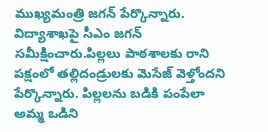ముఖ్యమంత్రి జగన్ పేర్కొన్నారు. విద్యాశాఖపై సీఎం జగన్ సమీక్షించారు.పిల్లలు పాఠశాలకు రాని పక్షంలో తల్లిదండ్రులకు మెసేజ్ వెళ్తోందని పేర్కొన్నారు. పిల్లలను బడికి పంపేలా అమ్మ ఒడిని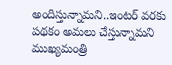అందిస్తున్నామని..ఇంటర్ వరకు పథకం అమలు చేస్తున్నామని ముఖ్యమంత్రి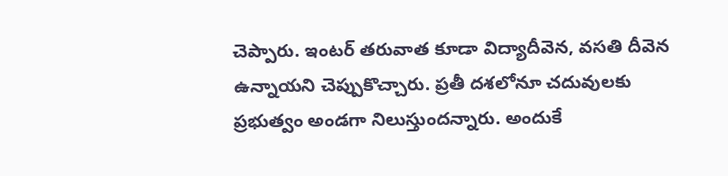చెప్పారు. ఇంటర్ తరువాత కూడా విద్యాదీవెన, వసతి దీవెన ఉన్నాయని చెప్పుకొచ్చారు. ప్రతీ దశలోనూ చదువులకు ప్రభుత్వం అండగా నిలుస్తుందన్నారు. అందుకే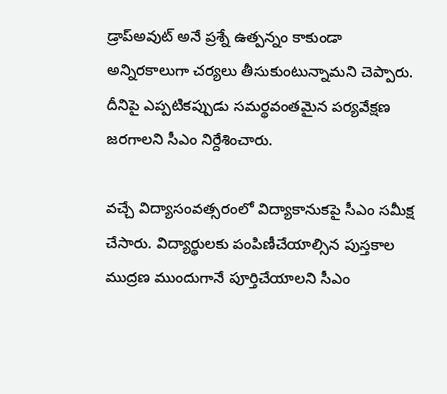డ్రాప్అవుట్ అనే ప్రశ్నే ఉత్పన్నం కాకుండా అన్నిరకాలుగా చర్యలు తీసుకుంటున్నామని చెప్పారు. దీనిపై ఎప్పటికప్పుడు సమర్థవంతమైన పర్యవేక్షణ జరగాలని సీఎం నిర్దేశించారు.

వచ్చే విద్యాసంవత్సరంలో విద్యాకానుకపై సీఎం సమీక్ష చేసారు. విద్యార్థులకు పంపిణీచేయాల్సిన పుస్తకాల ముద్రణ ముందుగానే పూర్తిచేయాలని సీఎం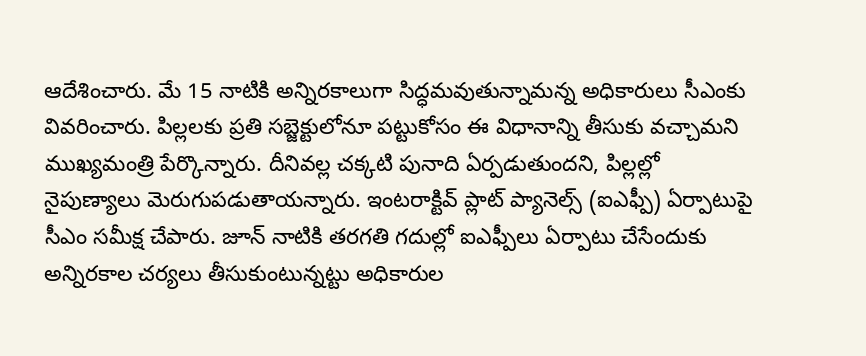ఆదేశించారు. మే 15 నాటికి అన్నిరకాలుగా సిద్ధమవుతున్నామన్న అధికారులు సీఎంకు వివరించారు. పిల్లలకు ప్రతి సబ్జెక్టులోనూ పట్టుకోసం ఈ విధానాన్ని తీసుకు వచ్చామని ముఖ్యమంత్రి పేర్కొన్నారు. దీనివల్ల చక్కటి పునాది ఏర్పడుతుందని, పిల్లల్లో నైపుణ్యాలు మెరుగుపడుతాయన్నారు. ఇంటరాక్టివ్ ప్లాట్ ప్యానెల్స్ (ఐఎఫ్పీ) ఏర్పాటుపై సీఎం సమీక్ష చేపారు. జూన్ నాటికి తరగతి గదుల్లో ఐఎఫ్పీలు ఏర్పాటు చేసేందుకు అన్నిరకాల చర్యలు తీసుకుంటున్నట్టు అధికారుల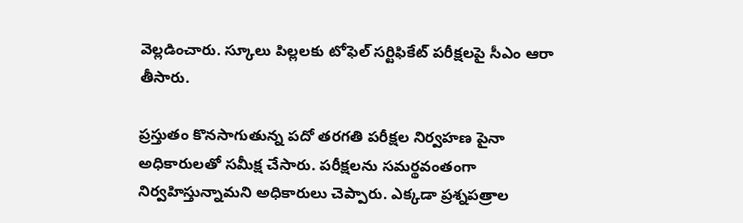వెల్లడించారు. స్కూలు పిల్లలకు టోఫెల్ సర్టిఫికేట్ పరీక్షలపై సీఎం ఆరా తీసారు.

ప్రస్తుతం కొనసాగుతున్న పదో తరగతి పరీక్షల నిర్వహణ పైనా అధికారులతో సమీక్ష చేసారు. పరీక్షలను సమర్థవంతంగా నిర్వహిస్తున్నామని అధికారులు చెప్పారు. ఎక్కడా ప్రశ్నపత్రాల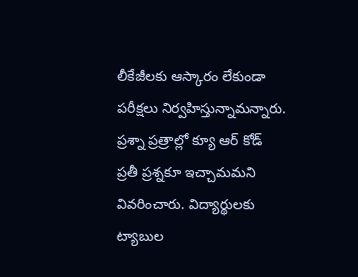లీకేజీలకు ఆస్కారం లేకుండా పరీక్షలు నిర్వహిస్తున్నామన్నారు. ప్రశ్నా ప్రత్రాల్లో క్యూ ఆర్ కోడ్ ప్రతీ ప్రశ్నకూ ఇచ్చామమని వివరించారు. విద్యార్థులకు ట్యాబుల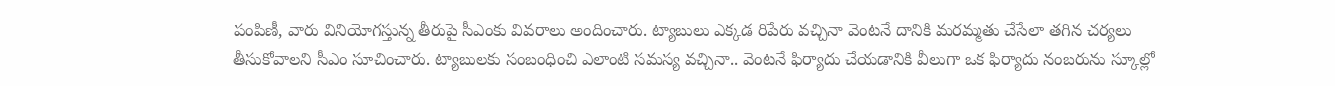పంపిణీ, వారు వినియోగస్తున్న తీరుపై సీఎంకు వివరాలు అందించారు. ట్యాబులు ఎక్కడ రిపేరు వచ్చినా వెంటనే దానికి మరమ్మతు చేసేలా తగిన చర్యలు తీసుకోవాలని సీఎం సూచించారు. ట్యాబులకు సంబంధించి ఎలాంటి సమస్య వచ్చినా.. వెంటనే ఫిర్యాదు చేయడానికి వీలుగా ఒక ఫిర్యాదు నంబరును స్కూల్లో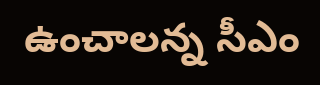ఉంచాలన్న సీఎం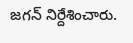జగన్ నిర్దేశించారు.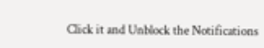Click it and Unblock the Notifications